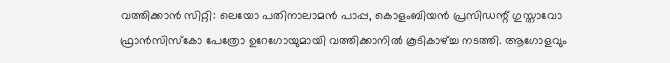വത്തിക്കാൻ സിറ്റി: ലെയോ പതിനാലാമൻ പാപ്പ, കൊളംബിയൻ പ്രസിഡന്റ് ഗുസ്താവോ ഫ്രാൻസിസ്കോ പേത്രോ ഉറേഗോയുമായി വത്തിക്കാനിൽ കൂടികാഴ്ച്ച നടത്തി. ആഗോളവും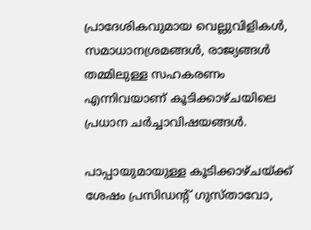പ്രാദേശികവുമായ വെല്ലുവിളികൾ, സമാധാനശ്രമങ്ങൾ, രാജ്യങ്ങൾ തമ്മിലുള്ള സഹകരണം എന്നിവയാണ് കൂടിക്കാഴ്ചയിലെ പ്രധാന ചർച്ചാവിഷയങ്ങൾ.

പാപ്പായുമായുള്ള കൂടിക്കാഴ്ചയ്ക്ക് ശേഷം പ്രസിഡന്റ് ഗുസ്താവോ,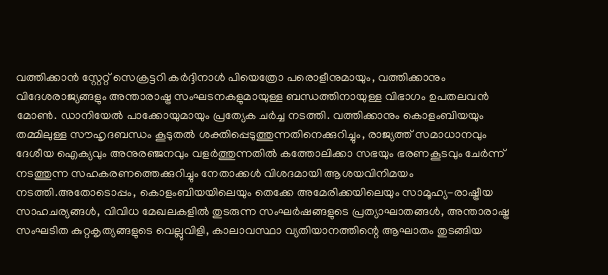വത്തിക്കാൻ സ്റ്റേറ്റ് സെക്രട്ടറി കർദ്ദിനാൾ പിയെത്രോ പരൊളീനുമായും, വത്തിക്കാനും വിദേശരാജ്യങ്ങളും അന്താരാഷ്ട്ര സംഘടനകളുമായുള്ള ബന്ധത്തിനായുള്ള വിഭാഗം ഉപതലവൻ മോൺ. ഡാനിയേൽ പാക്കോയുമായും പ്രത്യേക ചർച്ച നടത്തി. വത്തിക്കാനും കൊളംബിയയും തമ്മിലുള്ള സൗഹൃദബന്ധം കൂടുതൽ ശക്തിപ്പെടുത്തുന്നതിനെക്കുറിച്ചും, രാജ്യത്ത് സമാധാനവും ദേശീയ ഐക്യവും അനുരഞ്ജനവും വളർത്തുന്നതിൽ കത്തോലിക്കാ സഭയും ഭരണകൂടവും ചേർന്ന് നടത്തുന്ന സഹകരണത്തെക്കുറിച്ചും നേതാക്കൾ വിശദമായി ആശയവിനിമയം നടത്തി.അതോടൊപ്പം, കൊളംബിയയിലെയും തെക്കേ അമേരിക്കയിലെയും സാമൂഹ്യ-രാഷ്ട്രീയ സാഹചര്യങ്ങൾ, വിവിധ മേഖലകളിൽ തുടരുന്ന സംഘർഷങ്ങളുടെ പ്രത്യാഘാതങ്ങൾ, അന്താരാഷ്ട്ര സംഘടിത കുറ്റകൃത്യങ്ങളുടെ വെല്ലുവിളി, കാലാവസ്ഥാ വ്യതിയാനത്തിന്റെ ആഘാതം തുടങ്ങിയ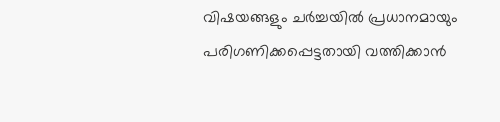വിഷയങ്ങളും ചർച്ചയിൽ പ്രധാനമായും പരിഗണിക്കപ്പെട്ടതായി വത്തിക്കാൻ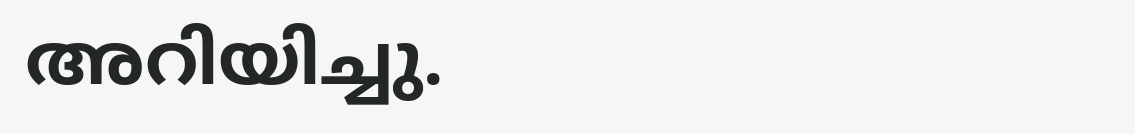അറിയിച്ചു.